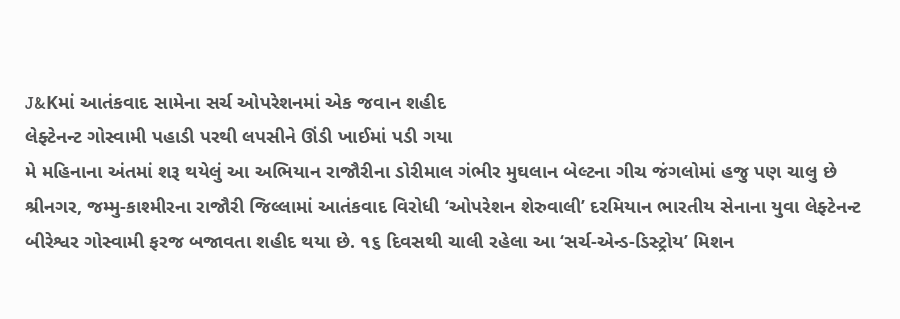J&Kમાં આતંકવાદ સામેના સર્ચ ઓપરેશનમાં એક જવાન શહીદ
લેફ્ટેનન્ટ ગોસ્વામી પહાડી પરથી લપસીને ઊંડી ખાઈમાં પડી ગયા
મે મહિનાના અંતમાં શરૂ થયેલું આ અભિયાન રાજૌરીના ડોરીમાલ ગંભીર મુઘલાન બેલ્ટના ગીચ જંગલોમાં હજુ પણ ચાલુ છે
શ્રીનગર, જમ્મુ-કાશ્મીરના રાજૌરી જિલ્લામાં આતંકવાદ વિરોધી ‘ઓપરેશન શેરુવાલી’ દરમિયાન ભારતીય સેનાના યુવા લેફ્ટેનન્ટ બીરેશ્વર ગોસ્વામી ફરજ બજાવતા શહીદ થયા છે. ૧૬ દિવસથી ચાલી રહેલા આ ‘સર્ચ-એન્ડ-ડિસ્ટ્રોય’ મિશન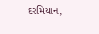દરમિયાન,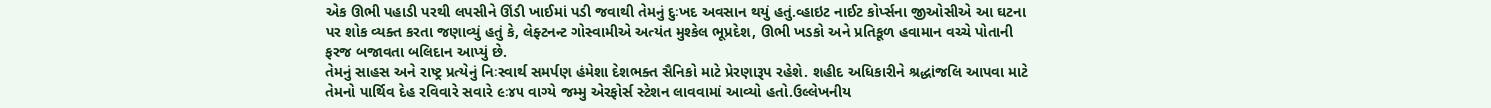એક ઊભી પહાડી પરથી લપસીને ઊંડી ખાઈમાં પડી જવાથી તેમનું દુઃખદ અવસાન થયું હતું.વ્હાઇટ નાઈટ કોર્પ્સના જીઓસીએ આ ઘટના પર શોક વ્યક્ત કરતા જણાવ્યું હતું કે, લેફ્ટનન્ટ ગોસ્વામીએ અત્યંત મુશ્કેલ ભૂપ્રદેશ, ઊભી ખડકો અને પ્રતિકૂળ હવામાન વચ્ચે પોતાની ફરજ બજાવતા બલિદાન આપ્યું છે.
તેમનું સાહસ અને રાષ્ટ્ર પ્રત્યેનું નિઃસ્વાર્થ સમર્પણ હંમેશા દેશભક્ત સૈનિકો માટે પ્રેરણારૂપ રહેશે. શહીદ અધિકારીને શ્રદ્ધાંજલિ આપવા માટે તેમનો પાર્થિવ દેહ રવિવારે સવારે ૯ઃ૪૫ વાગ્યે જમ્મુ એરફોર્સ સ્ટેશન લાવવામાં આવ્યો હતો.ઉલ્લેખનીય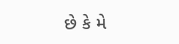છે કે મે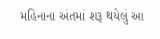મહિનાના અંતમાં શરૂ થયેલું આ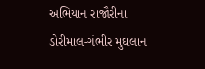અભિયાન રાજૌરીના ડોરીમાલ-ગંભીર મુઘલાન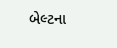બેલ્ટના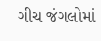ગીચ જંગલોમાં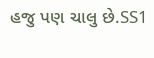હજુ પણ ચાલુ છે.SS1